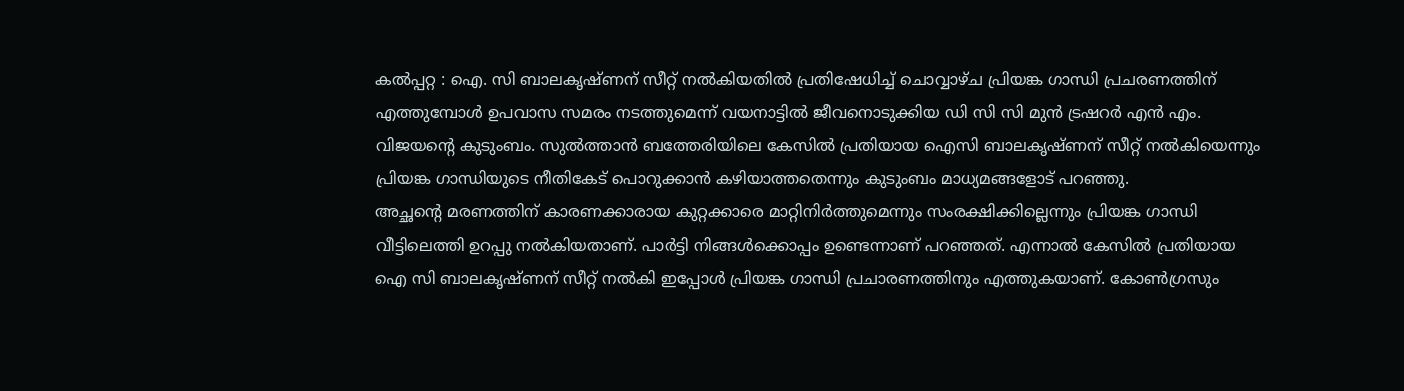കൽപ്പറ്റ : ഐ. സി ബാലകൃഷ്ണന് സീറ്റ് നൽകിയതിൽ പ്രതിഷേധിച്ച് ചൊവ്വാഴ്ച പ്രിയങ്ക ഗാന്ധി പ്രചരണത്തിന് എത്തുമ്പോൾ ഉപവാസ സമരം നടത്തുമെന്ന് വയനാട്ടിൽ ജീവനൊടുക്കിയ ഡി സി സി മുൻ ട്രഷറർ എൻ എം. വിജയന്റെ കുടുംബം. സുൽത്താൻ ബത്തേരിയിലെ കേസിൽ പ്രതിയായ ഐസി ബാലകൃഷ്ണന് സീറ്റ് നൽകിയെന്നും പ്രിയങ്ക ഗാന്ധിയുടെ നീതികേട് പൊറുക്കാൻ കഴിയാത്തതെന്നും കുടുംബം മാധ്യമങ്ങളോട് പറഞ്ഞു.
അച്ഛന്റെ മരണത്തിന് കാരണക്കാരായ കുറ്റക്കാരെ മാറ്റിനിർത്തുമെന്നും സംരക്ഷിക്കില്ലെന്നും പ്രിയങ്ക ഗാന്ധി വീട്ടിലെത്തി ഉറപ്പു നൽകിയതാണ്. പാർട്ടി നിങ്ങൾക്കൊപ്പം ഉണ്ടെന്നാണ് പറഞ്ഞത്. എന്നാൽ കേസിൽ പ്രതിയായ ഐ സി ബാലകൃഷ്ണന് സീറ്റ് നൽകി ഇപ്പോൾ പ്രിയങ്ക ഗാന്ധി പ്രചാരണത്തിനും എത്തുകയാണ്. കോൺഗ്രസും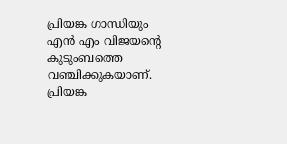പ്രിയങ്ക ഗാന്ധിയും എൻ എം വിജയൻ്റെ കുടുംബത്തെ വഞ്ചിക്കുകയാണ്. പ്രിയങ്ക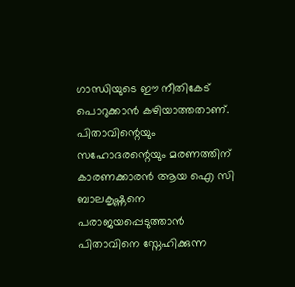ഗാന്ധിയുടെ ഈ നീതികേട് പൊറുക്കാൻ കഴിയാത്തതാണ്. പിതാവിന്റെയും സഹോദരന്റെയും മരണത്തിന് കാരണക്കാരൻ ആയ ഐ സി ബാലകൃഷ്ണനെ പരാജയപ്പെടുത്താൻ പിതാവിനെ സ്നേഹിക്കുന്ന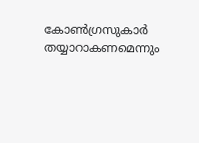കോൺഗ്രസുകാർ തയ്യാറാകണമെന്നും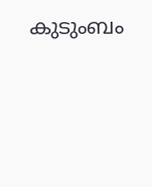കുടുംബം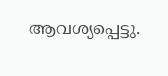ആവശ്യപ്പെട്ടു.